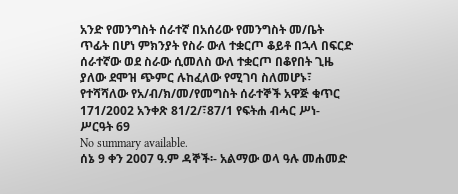አንድ የመንግስት ሰራተኛ በአሰሪው የመንግስት መ/ቤት ጥፊት በሆነ ምክንያት የስራ ውለ ተቋርጦ ቆይቶ በኋላ በፍርድ ሰራተኛው ወደ ስራው ሲመለስ ውለ ተቋርጦ በቆየበት ጊዜ ያለው ደሞዝ ጭምር ሉከፈለው የሚገባ ስለመሆኑ፣ የተሻሻለው የአ/ብ/ክ/መ/የመግስት ሰራተኞች አዋጅ ቁጥር 171/2002 አንቀጽ 81/2/፣87/1 የፍትሐ ብሓር ሥነ- ሥርዓት 69
No summary available.
ሰኔ 9 ቀን 2007 ዓ.ም ዳኞች፡- አልማው ወላ ዓሉ መሐመድ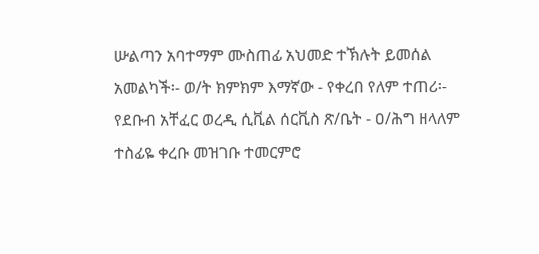ሡልጣን አባተማም ሙስጠፊ አህመድ ተኽሉት ይመሰል አመልካች፡- ወ/ት ክምክም እማኛው - የቀረበ የለም ተጠሪ፡- የደቡብ አቸፈር ወረዲ ሲቪል ሰርቪስ ጽ/ቤት - ዐ/ሕግ ዘላለም ተስፊዬ ቀረቡ መዝገቡ ተመርምሮ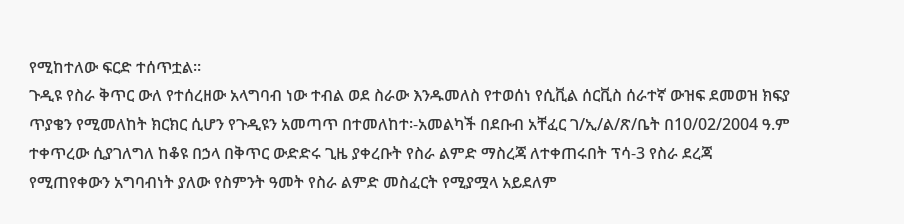የሚከተለው ፍርድ ተሰጥቷል።
ጉዲዩ የስራ ቅጥር ውለ የተሰረዘው አላግባብ ነው ተብል ወደ ስራው እንዱመለስ የተወሰነ የሲቪል ሰርቪስ ሰራተኛ ውዝፍ ደመወዝ ክፍያ ጥያቄን የሚመለከት ክርክር ሲሆን የጉዲዩን አመጣጥ በተመለከተ፡-አመልካች በደቡብ አቸፈር ገ/ኢ/ል/ጽ/ቤት በ10/02/2004 ዓ.ም ተቀጥረው ሲያገለግለ ከቆዩ በኃላ በቅጥር ውድድሩ ጊዜ ያቀረቡት የስራ ልምድ ማስረጃ ለተቀጠሩበት ፕሳ-3 የስራ ደረጃ የሚጠየቀውን አግባብነት ያለው የስምንት ዓመት የስራ ልምድ መስፈርት የሚያሟላ አይደለም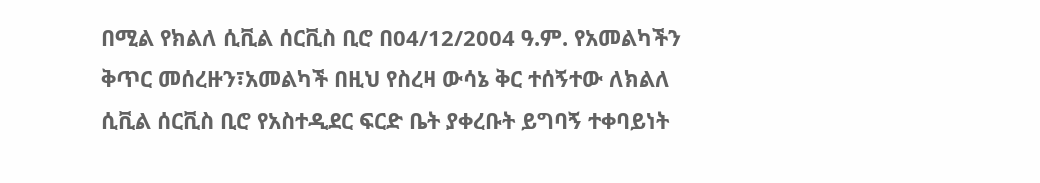በሚል የክልለ ሲቪል ሰርቪስ ቢሮ በ04/12/2004 ዓ.ም. የአመልካችን ቅጥር መሰረዙን፣አመልካች በዚህ የስረዛ ውሳኔ ቅር ተሰኝተው ለክልለ ሲቪል ሰርቪስ ቢሮ የአስተዲደር ፍርድ ቤት ያቀረቡት ይግባኝ ተቀባይነት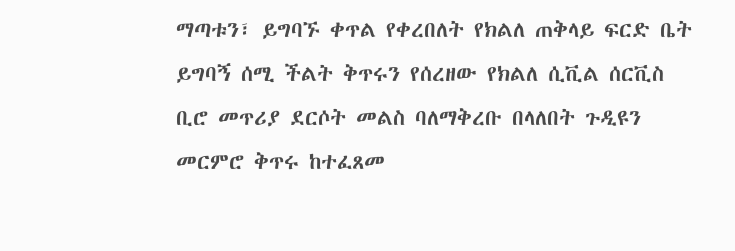ማጣቱን፣ ይግባኙ ቀጥል የቀረበለት የክልለ ጠቅላይ ፍርድ ቤት ይግባኝ ሰሚ ችልት ቅጥሩን የሰረዘው የክልለ ሲቪል ሰርቪስ ቢሮ መጥሪያ ደርሶት መልስ ባለማቅረቡ በላለበት ጉዲዩን መርምሮ ቅጥሩ ከተፈጸመ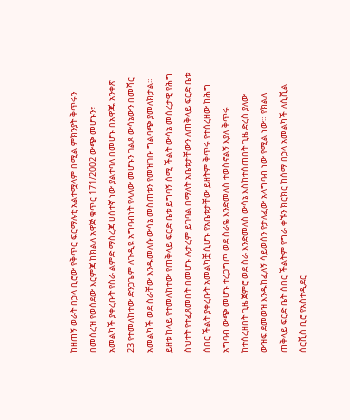ከዘጠኝ ወራት በኃላ ቢሮው የቅጥር ፍርማሉቲ አልተሟላም በሚል ምክንያት ቅጥሩን በመሰረዝ የወሰደው እርምጃ ከክልለ አዋጅ ቁጥር 171/2002 ውጭ መሆኑን፣ አመልካች ያቀረቡት የስራ ልምድ ማስረጃ ሀሰተኛ ነው ያልተባለ በመሆኑ በአዋጁ አንቀጽ 23 የተመለከተው ድንጋጌም ለጉዲዩ አግባብነት የላለው መሆኑን ገልጾ ውሳኔውን በመሻር አመልካች ወደ ስራቸው እንዱመለሱ ውሳኔ መስጠቱን የመዝገቡ ግልባጭ ያመለክታል።
ይዘቱ ከላይ የተመለከተው የጠቅላይ ፍርድ ቤቱ ይግባኝ ሰሚ ችልት ውሳኔ መሰረታዊ የሕግ ስህተት የተፈጸመበት በመሆኑ ሉታረም ይገባል በማለት አቤቱታቸውን ለጠቅላይ ፍርድ ቤቱ ሰበር ችልት ያቀረቡት አመልካቿ ሲሆኑ የአቤቱታቸው ይዘትም ቅጥሩ የተሰረዘው ከሕግ አግባብ ውጭ መሆኑ ተረጋግጦ ወደ ስራዬ እንድመለስ ተወስኖልኝ እያለ ቅጥሩ ከተሰረዘበት ጊዜ ጀምሮ ወደ ስራ እንድመለስ ውሳኔ እስከተሰጠበት ጊዜ ድረስ ያለው ውዝፍ ደመወዝ እንዱከፈለኝ ሳይወሰን የታለፈው አላግባብ ነው የሚል ነው። የክልለ ጠቅላይ ፍርድ ቤት ሰበር ችልትም የግራ ቀኙን ክርክር ከሰማ በኃላ አመልካች ለሲቪል ሰርቪስ ቢሮ የአስተዲደር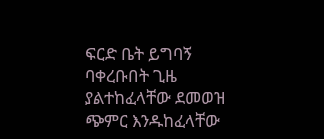ፍርድ ቤት ይግባኝ ባቀረቡበት ጊዜ ያልተከፈላቸው ደመወዝ ጭምር እንዱከፈላቸው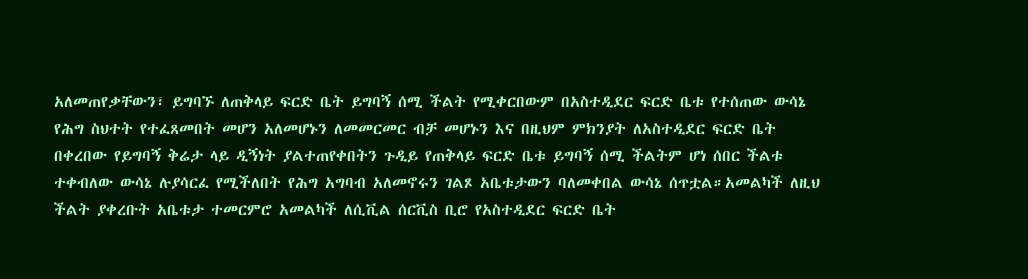አለመጠየቃቸውን፣ ይግባኙ ለጠቅላይ ፍርድ ቤት ይግባኝ ሰሚ ችልት የሚቀርበውም በአስተዲደር ፍርድ ቤቱ የተሰጠው ውሳኔ የሕግ ስህተት የተፈጸመበት መሆን አለመሆኑን ለመመርመር ብቻ መሆኑን እና በዚህም ምክንያት ለአስተዲደር ፍርድ ቤት በቀረበው የይግባኝ ቅሬታ ላይ ዲኝነት ያልተጠየቀበትን ጉዲይ የጠቅላይ ፍርድ ቤቱ ይግባኝ ሰሚ ችልትም ሆነ ሰበር ችልቱ ተቀብለው ውሳኔ ሉያሳርፈ የሚችለበት የሕግ አግባብ አለመኖሩን ገልጾ አቤቱታውን ባለመቀበል ውሳኔ ሰጥቷል።አመልካች ለዚህ ችልት ያቀረቡት አቤቱታ ተመርምሮ አመልካች ለሲቪል ሰርቪስ ቢሮ የአስተዲደር ፍርድ ቤት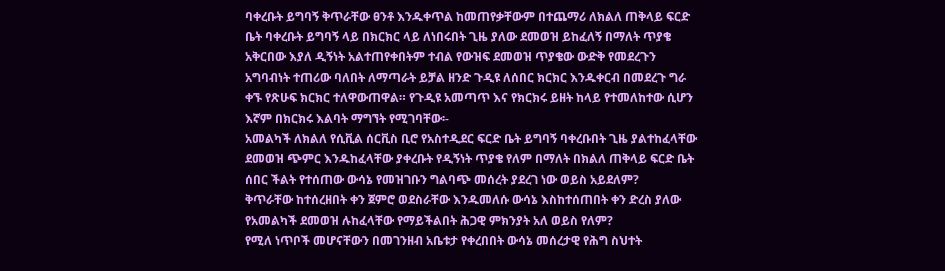ባቀረቡት ይግባኝ ቅጥራቸው ፀንቶ እንዱቀጥል ከመጠየቃቸውም በተጨማሪ ለክልለ ጠቅላይ ፍርድ ቤት ባቀረቡት ይግባኝ ላይ በክርክር ላይ ለነበሩበት ጊዜ ያለው ደመወዝ ይከፈለኝ በማለት ጥያቄ አቅርበው እያለ ዲኝነት አልተጠየቀበትም ተብል የውዝፍ ደመወዝ ጥያቄው ውድቅ የመደረጉን አግባብነት ተጠሪው ባለበት ለማጣራት ይቻል ዘንድ ጉዲዩ ለሰበር ክርክር እንዱቀርብ በመደረጉ ግራ ቀኙ የጽሁፍ ክርክር ተለዋውጠዋል። የጉዲዩ አመጣጥ እና የክርክሩ ይዘት ከላይ የተመለከተው ሲሆን እኛም በክርክሩ እልባት ማግኘት የሚገባቸው፡-
አመልካች ለክልለ የሲቪል ሰርቪስ ቢሮ የአስተዲደር ፍርድ ቤት ይግባኝ ባቀረቡበት ጊዜ ያልተከፈላቸው ደመወዝ ጭምር እንዱከፈላቸው ያቀረቡት የዲኝነት ጥያቄ የለም በማለት በክልለ ጠቅላይ ፍርድ ቤት ሰበር ችልት የተሰጠው ውሳኔ የመዝገቡን ግልባጭ መሰረት ያደረገ ነው ወይስ አይደለም?
ቅጥራቸው ከተሰረዘበት ቀን ጀምሮ ወደስራቸው እንዱመለሱ ውሳኔ እስከተሰጠበት ቀን ድረስ ያለው የአመልካች ደመወዝ ሉከፈላቸው የማይችልበት ሕጋዊ ምክንያት አለ ወይስ የለም?
የሚለ ነጥቦች መሆናቸውን በመገንዘብ አቤቱታ የቀረበበት ውሳኔ መሰረታዊ የሕግ ስህተት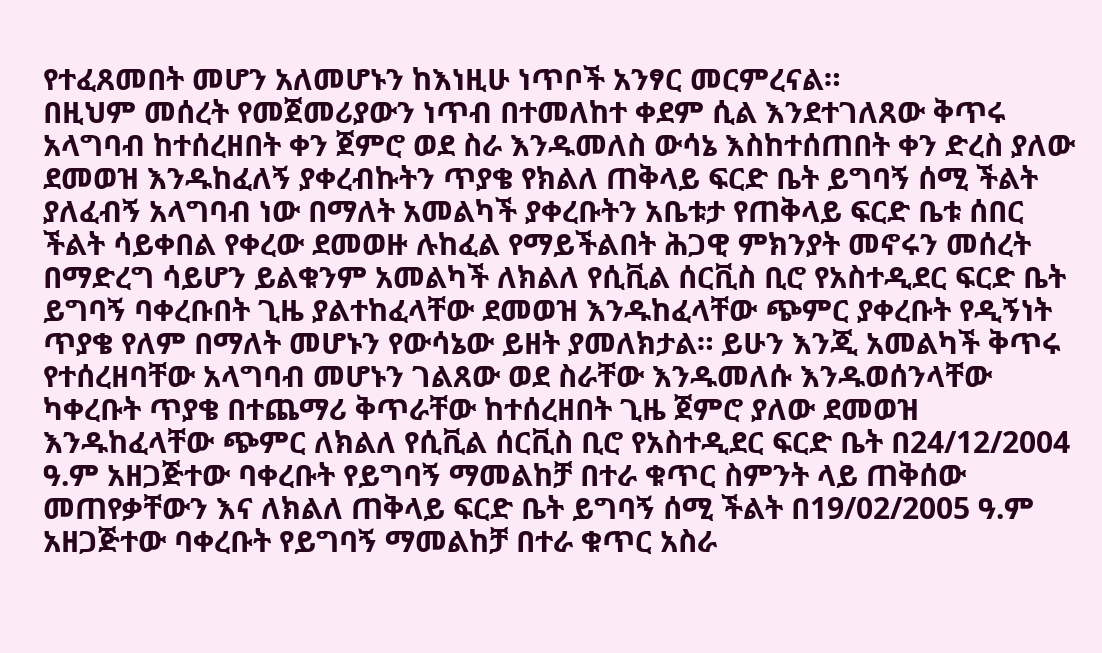የተፈጸመበት መሆን አለመሆኑን ከእነዚሁ ነጥቦች አንፃር መርምረናል።
በዚህም መሰረት የመጀመሪያውን ነጥብ በተመለከተ ቀደም ሲል እንደተገለጸው ቅጥሩ አላግባብ ከተሰረዘበት ቀን ጀምሮ ወደ ስራ እንዱመለስ ውሳኔ እስከተሰጠበት ቀን ድረስ ያለው ደመወዝ እንዱከፈለኝ ያቀረብኩትን ጥያቄ የክልለ ጠቅላይ ፍርድ ቤት ይግባኝ ሰሚ ችልት ያለፈብኝ አላግባብ ነው በማለት አመልካች ያቀረቡትን አቤቱታ የጠቅላይ ፍርድ ቤቱ ሰበር ችልት ሳይቀበል የቀረው ደመወዙ ሉከፈል የማይችልበት ሕጋዊ ምክንያት መኖሩን መሰረት በማድረግ ሳይሆን ይልቁንም አመልካች ለክልለ የሲቪል ሰርቪስ ቢሮ የአስተዲደር ፍርድ ቤት ይግባኝ ባቀረቡበት ጊዜ ያልተከፈላቸው ደመወዝ እንዱከፈላቸው ጭምር ያቀረቡት የዲኝነት ጥያቄ የለም በማለት መሆኑን የውሳኔው ይዘት ያመለክታል። ይሁን እንጂ አመልካች ቅጥሩ የተሰረዘባቸው አላግባብ መሆኑን ገልጸው ወደ ስራቸው እንዱመለሱ እንዱወሰንላቸው ካቀረቡት ጥያቄ በተጨማሪ ቅጥራቸው ከተሰረዘበት ጊዜ ጀምሮ ያለው ደመወዝ እንዱከፈላቸው ጭምር ለክልለ የሲቪል ሰርቪስ ቢሮ የአስተዲደር ፍርድ ቤት በ24/12/2004 ዓ.ም አዘጋጅተው ባቀረቡት የይግባኝ ማመልከቻ በተራ ቁጥር ስምንት ላይ ጠቅሰው መጠየቃቸውን እና ለክልለ ጠቅላይ ፍርድ ቤት ይግባኝ ሰሚ ችልት በ19/02/2005 ዓ.ም አዘጋጅተው ባቀረቡት የይግባኝ ማመልከቻ በተራ ቁጥር አስራ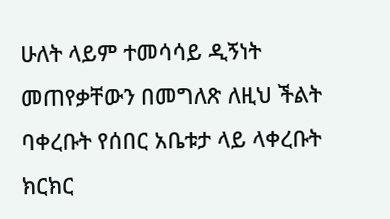ሁለት ላይም ተመሳሳይ ዲኝነት መጠየቃቸውን በመግለጽ ለዚህ ችልት ባቀረቡት የሰበር አቤቱታ ላይ ላቀረቡት ክርክር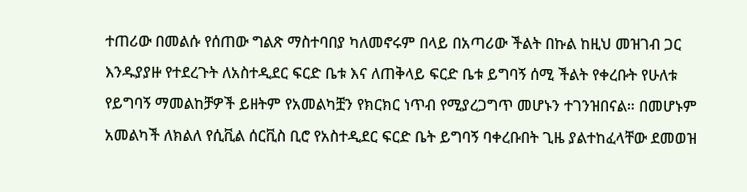ተጠሪው በመልሱ የሰጠው ግልጽ ማስተባበያ ካለመኖሩም በላይ በአጣሪው ችልት በኩል ከዚህ መዝገብ ጋር እንዱያያዙ የተደረጉት ለአስተዲደር ፍርድ ቤቱ እና ለጠቅላይ ፍርድ ቤቱ ይግባኝ ሰሚ ችልት የቀረቡት የሁለቱ የይግባኝ ማመልከቻዎች ይዘትም የአመልካቿን የክርክር ነጥብ የሚያረጋግጥ መሆኑን ተገንዝበናል። በመሆኑም አመልካች ለክልለ የሲቪል ሰርቪስ ቢሮ የአስተዲደር ፍርድ ቤት ይግባኝ ባቀረቡበት ጊዜ ያልተከፈላቸው ደመወዝ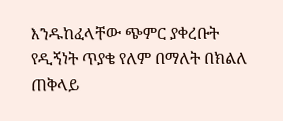እንዱከፈላቸው ጭምር ያቀረቡት የዲኝነት ጥያቄ የለም በማለት በክልለ ጠቅላይ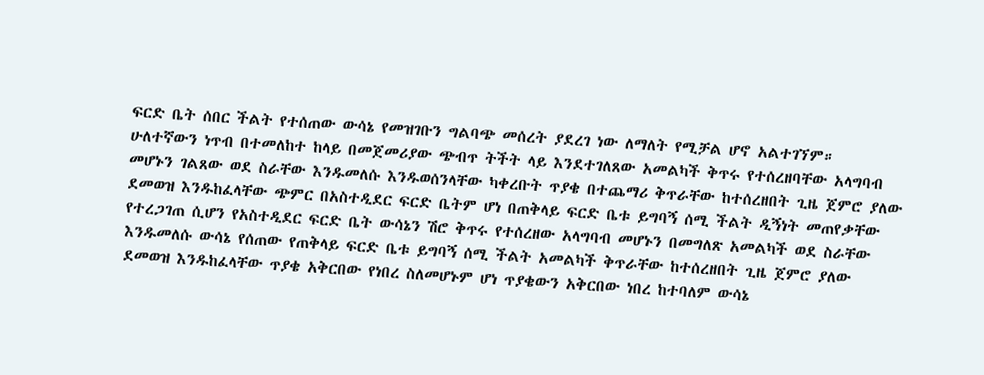ፍርድ ቤት ሰበር ችልት የተሰጠው ውሳኔ የመዝገቡን ግልባጭ መሰረት ያደረገ ነው ለማለት የሚቻል ሆኖ አልተገኘም።
ሁለተኛውን ነጥብ በተመለከተ ከላይ በመጀመሪያው ጭብጥ ትችት ላይ እንደተገለጸው አመልካች ቅጥሩ የተሰረዘባቸው አላግባብ መሆኑን ገልጸው ወደ ስራቸው እንዱመለሱ እንዱወሰንላቸው ካቀረቡት ጥያቄ በተጨማሪ ቅጥራቸው ከተሰረዘበት ጊዜ ጀምሮ ያለው ደመወዝ እንዱከፈላቸው ጭምር በአስተዲደር ፍርድ ቤትም ሆነ በጠቅላይ ፍርድ ቤቱ ይግባኝ ሰሚ ችልት ዲኝነት መጠየቃቸው የተረጋገጠ ሲሆን የአስተዲደር ፍርድ ቤት ውሳኔን ሽሮ ቅጥሩ የተሰረዘው አላግባብ መሆኑን በመግለጽ አመልካች ወደ ስራቸው እንዱመለሱ ውሳኔ የሰጠው የጠቅላይ ፍርድ ቤቱ ይግባኝ ሰሚ ችልት አመልካች ቅጥራቸው ከተሰረዘበት ጊዜ ጀምሮ ያለው ደመወዝ እንዱከፈላቸው ጥያቄ አቅርበው የነበረ ስለመሆኑም ሆነ ጥያቄውን አቅርበው ነበረ ከተባለም ውሳኔ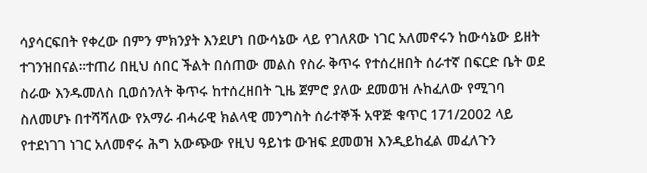ሳያሳርፍበት የቀረው በምን ምክንያት እንደሆነ በውሳኔው ላይ የገለጸው ነገር አለመኖሩን ከውሳኔው ይዘት ተገንዝበናል።ተጠሪ በዚህ ሰበር ችልት በሰጠው መልስ የስራ ቅጥሩ የተሰረዘበት ሰራተኛ በፍርድ ቤት ወደ ስራው እንዱመለስ ቢወሰንለት ቅጥሩ ከተሰረዘበት ጊዜ ጀምሮ ያለው ደመወዝ ሉከፈለው የሚገባ ስለመሆኑ በተሻሻለው የአማራ ብሓራዊ ክልላዊ መንግስት ሰራተኞች አዋጅ ቁጥር 171/2002 ላይ የተደነገገ ነገር አለመኖሩ ሕግ አውጭው የዚህ ዓይነቱ ውዝፍ ደመወዝ እንዲይከፈል መፈለጉን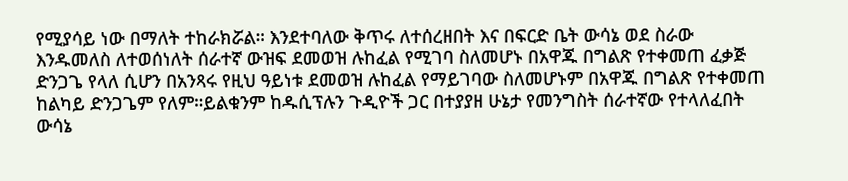የሚያሳይ ነው በማለት ተከራክሯል። እንደተባለው ቅጥሩ ለተሰረዘበት እና በፍርድ ቤት ውሳኔ ወደ ስራው እንዱመለስ ለተወሰነለት ሰራተኛ ውዝፍ ደመወዝ ሉከፈል የሚገባ ስለመሆኑ በአዋጁ በግልጽ የተቀመጠ ፈቃጅ ድንጋጌ የላለ ሲሆን በአንጻሩ የዚህ ዓይነቱ ደመወዝ ሉከፈል የማይገባው ስለመሆኑም በአዋጁ በግልጽ የተቀመጠ ከልካይ ድንጋጌም የለም።ይልቁንም ከዱሲፕሉን ጉዲዮች ጋር በተያያዘ ሁኔታ የመንግስት ሰራተኛው የተላለፈበት ውሳኔ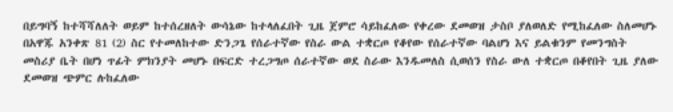በይግባኝ ከተሻሻለለት ወይም ከተሰረዘለት ውሳኔው ከተላለፈበት ጊዜ ጀምሮ ሳይከፈለው የቀረው ደመወዝ ታስቦ ያለወለድ የሚከፈለው ስለመሆኑ በአዋጁ አንቀጽ 81 (2) ስር የተመለከተው ድንጋጌ የሰራተኛው የስራ ውል ተቋርጦ የቆየው የሰራተኛው ባልሆነ እና ይልቁንም የመንግስት መስሪያ ቤት በሆነ ጥፊት ምክንያት መሆኑ በፍርድ ተረጋግጦ ሰራተኛው ወደ ስራው እንዱመለስ ሲወሰን የስራ ውለ ተቋርጦ በቆየበት ጊዜ ያለው ደመወዝ ጭምር ሉከፈለው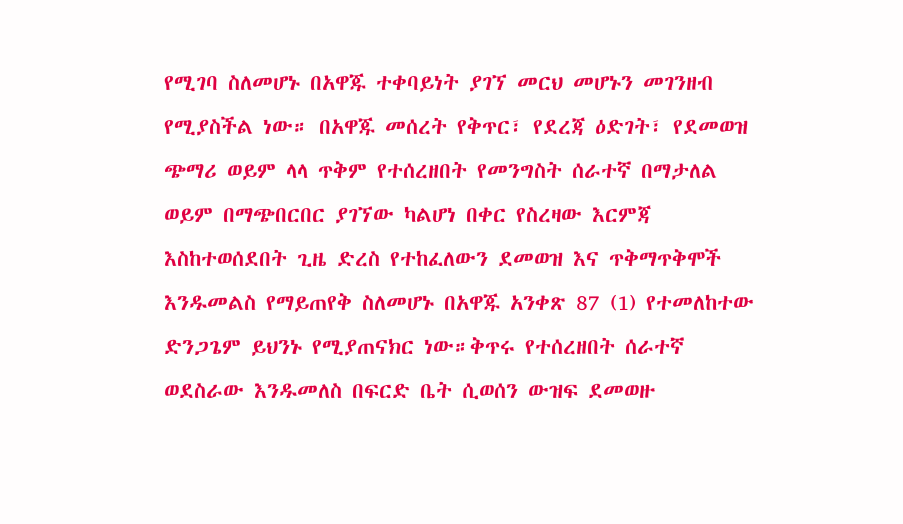የሚገባ ስለመሆኑ በአዋጁ ተቀባይነት ያገኘ መርህ መሆኑን መገንዘብ የሚያስችል ነው። በአዋጁ መሰረት የቅጥር፣ የደረጃ ዕድገት፣ የደመወዝ ጭማሪ ወይም ላላ ጥቅም የተሰረዘበት የመንግስት ሰራተኛ በማታለል ወይም በማጭበርበር ያገኘው ካልሆነ በቀር የስረዛው እርምጃ እስከተወሰደበት ጊዜ ድረስ የተከፈለውን ደመወዝ እና ጥቅማጥቅሞች እንዱመልስ የማይጠየቅ ስለመሆኑ በአዋጁ አንቀጽ 87 (1) የተመለከተው ድንጋጌም ይህንኑ የሚያጠናክር ነው።ቅጥሩ የተሰረዘበት ሰራተኛ ወደስራው እንዱመለስ በፍርድ ቤት ሲወሰን ውዝፍ ደመወዙ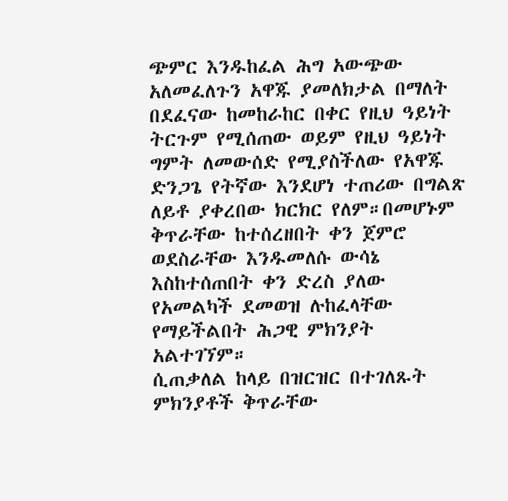ጭምር እንዱከፈል ሕግ አውጭው አለመፈለጉን አዋጁ ያመለክታል በማለት በደፈናው ከመከራከር በቀር የዚህ ዓይነት ትርጉም የሚሰጠው ወይም የዚህ ዓይነት ግምት ለመውሰድ የሚያስችለው የአዋጁ ድንጋጌ የትኛው እንደሆነ ተጠሪው በግልጽ ለይቶ ያቀረበው ክርክር የለም።በመሆኑም ቅጥራቸው ከተሰረዘበት ቀን ጀምሮ ወደስራቸው እንዱመለሱ ውሳኔ እስከተሰጠበት ቀን ድረስ ያለው የአመልካች ደመወዝ ሉከፈላቸው የማይችልበት ሕጋዊ ምክንያት አልተገኘም።
ሲጠቃለል ከላይ በዝርዝር በተገለጹት ምክንያቶች ቅጥራቸው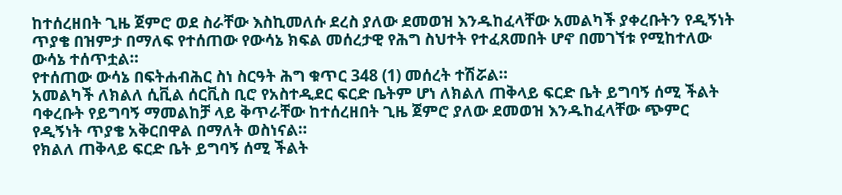ከተሰረዘበት ጊዜ ጀምሮ ወደ ስራቸው እስኪመለሱ ደረስ ያለው ደመወዝ እንዱከፈላቸው አመልካች ያቀረቡትን የዲኝነት ጥያቄ በዝምታ በማለፍ የተሰጠው የውሳኔ ክፍል መሰረታዊ የሕግ ስህተት የተፈጸመበት ሆኖ በመገኘቱ የሚከተለው ውሳኔ ተሰጥቷል።
የተሰጠው ውሳኔ በፍትሐብሕር ስነ ስርዓት ሕግ ቁጥር 348 (1) መሰረት ተሽሯል።
አመልካች ለክልለ ሲቪል ሰርቪስ ቢሮ የአስተዲደር ፍርድ ቤትም ሆነ ለክልለ ጠቅላይ ፍርድ ቤት ይግባኝ ሰሚ ችልት ባቀረቡት የይግባኝ ማመልከቻ ላይ ቅጥራቸው ከተሰረዘበት ጊዜ ጀምሮ ያለው ደመወዝ እንዱከፈላቸው ጭምር የዲኝነት ጥያቄ አቅርበዋል በማለት ወስነናል።
የክልለ ጠቅላይ ፍርድ ቤት ይግባኝ ሰሚ ችልት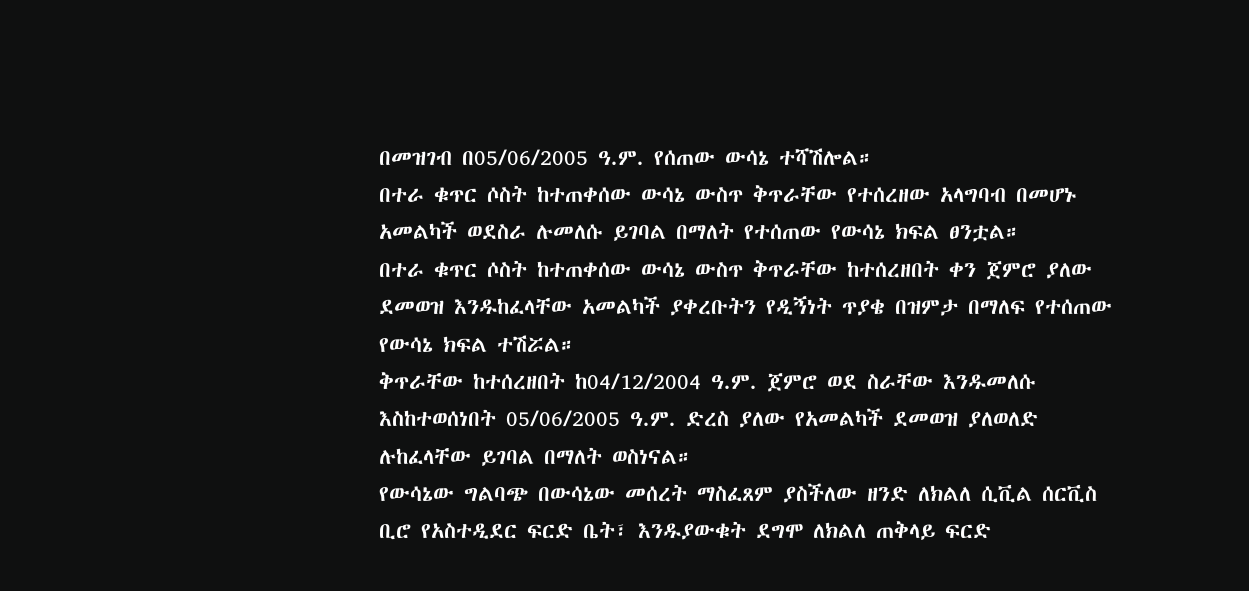በመዝገብ በ05/06/2005 ዓ.ም. የሰጠው ውሳኔ ተሻሽሎል።
በተራ ቁጥር ሶስት ከተጠቀሰው ውሳኔ ውስጥ ቅጥራቸው የተሰረዘው አላግባብ በመሆኑ አመልካች ወደስራ ሉመለሱ ይገባል በማለት የተሰጠው የውሳኔ ክፍል ፀንቷል።
በተራ ቁጥር ሶስት ከተጠቀሰው ውሳኔ ውስጥ ቅጥራቸው ከተሰረዘበት ቀን ጀምሮ ያለው ደመወዝ እንዱከፈላቸው አመልካች ያቀረቡትን የዲኝነት ጥያቄ በዝምታ በማለፍ የተሰጠው የውሳኔ ክፍል ተሽሯል።
ቅጥራቸው ከተሰረዘበት ከ04/12/2004 ዓ.ም. ጀምሮ ወደ ስራቸው እንዱመለሱ እስከተወሰነበት 05/06/2005 ዓ.ም. ድረስ ያለው የአመልካች ደመወዝ ያለወለድ ሉከፈላቸው ይገባል በማለት ወስነናል።
የውሳኔው ግልባጭ በውሳኔው መሰረት ማስፈጸም ያስችለው ዘንድ ለክልለ ሲቪል ሰርቪስ ቢሮ የአስተዲደር ፍርድ ቤት፣ እንዱያውቁት ደግሞ ለክልለ ጠቅላይ ፍርድ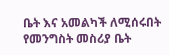ቤት እና አመልካች ለሚሰሩበት የመንግስት መስሪያ ቤት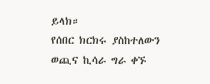ይላክ።
የሰበር ክርክሩ ያስከተለውን ወጪና ኪሳራ ግራ ቀኙ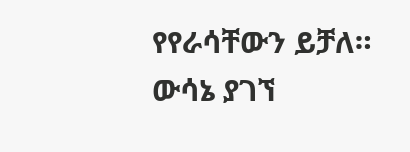የየራሳቸውን ይቻለ።
ውሳኔ ያገኘ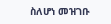ስለሆነ መዝገቡ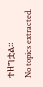ተዘግቷል።
No topics extracted.